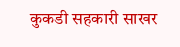कुकडी सहकारी साखर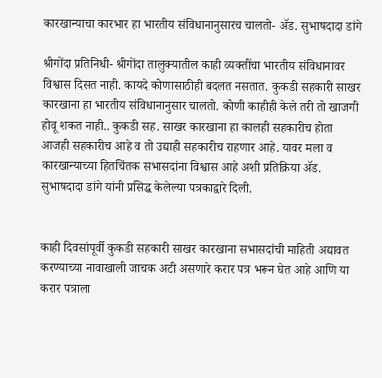कारखान्याचा कारभार हा भारतीय संविधानानुसारच चालतो- ॲड. सुभाषदादा डांगे

श्रीगोंदा प्रतिनिधी- श्रीगोंदा तालुक्यातील काही व्यक्तींचा भारतीय संविधानावर विश्वास दिसत नाही. कायदे कोणासाठीही बदलत नसतात. कुकडी सहकारी साखर कारखाना हा भारतीय संविधानानुसार चालतो. कोणी काहीही केले तरी तो खाजगी होवू शकत नाही.. कुकडी सह. साखर कारखाना हा कालही सहकारीच होता आजही सहकारीच आहे व तो उद्याही सहकारीच राहणार आहे. यावर मला व कारखान्याच्या हितचिंतक सभासदांना विश्वास आहे अशी प्रतिक्रिया ॲड. सुभाषदादा डांगे यांनी प्रसिद्ध केलेल्या पत्रकाद्वारे दिली.


काही दिवसांपूर्वी कुकडी सहकारी साखर कारखाना सभासदांची माहिती अद्यावत करण्याच्या नावाखाली जाचक अटी असणारे करार पत्र भरून घेत आहे आणि या करार पत्राला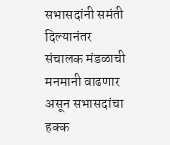सभासदांनी समंती दिल्यानंतर संचालक मंडळाची मनमानी वाढणार असून सभासदांचा हक्क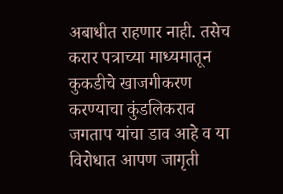अबाधीत राहणार नाही. तसेच करार पत्राच्या माध्यमातून कुकडीचे खाजगीकरण करण्याचा कुंडलिकराव जगताप यांचा डाव आहे व या विरोधात आपण जागृती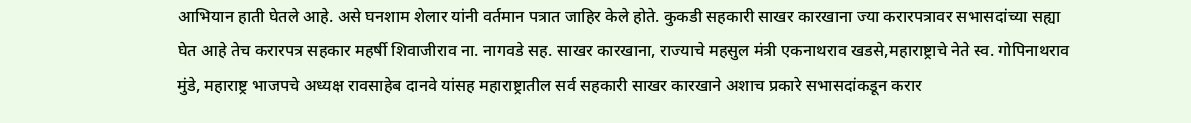आभियान हाती घेतले आहे. असे घनशाम शेलार यांनी वर्तमान पत्रात जाहिर केले होते. कुकडी सहकारी साखर कारखाना ज्या करारपत्रावर सभासदांच्या सह्या घेत आहे तेच करारपत्र सहकार महर्षी शिवाजीराव ना. नागवडे सह. साखर कारखाना, राज्याचे महसुल मंत्री एकनाथराव खडसे,महाराष्ट्राचे नेते स्व. गोपिनाथराव मुंडे, महाराष्ट्र भाजपचे अध्यक्ष रावसाहेब दानवे यांसह महाराष्ट्रातील सर्व सहकारी साखर कारखाने अशाच प्रकारे सभासदांकडून करार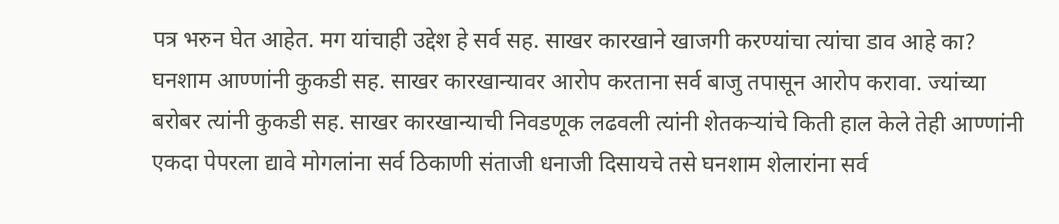पत्र भरुन घेत आहेत. मग यांचाही उद्देश हे सर्व सह. साखर कारखाने खाजगी करण्यांचा त्यांचा डाव आहे का? घनशाम आण्णांनी कुकडी सह. साखर कारखान्यावर आरोप करताना सर्व बाजु तपासून आरोप करावा. ज्यांच्या बरोबर त्यांनी कुकडी सह. साखर कारखान्याची निवडणूक लढवली त्यांनी शेतकऱ्यांचे किती हाल केले तेही आण्णांनी एकदा पेपरला द्यावे मोगलांना सर्व ठिकाणी संताजी धनाजी दिसायचे तसे घनशाम शेलारांना सर्व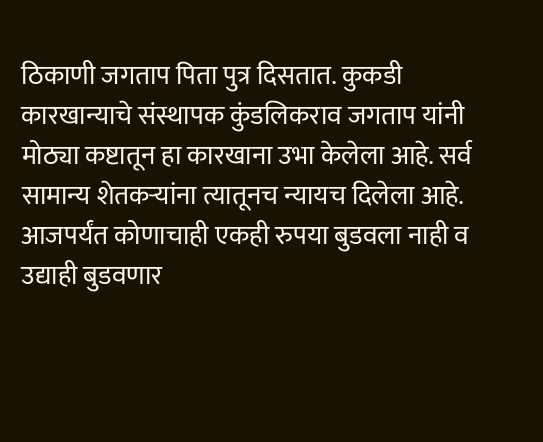ठिकाणी जगताप पिता पुत्र दिसतात. कुकडी कारखान्याचे संस्थापक कुंडलिकराव जगताप यांनी मोठ्या कष्टातून हा कारखाना उभा केलेला आहे. सर्व सामान्य शेतकऱ्यांना त्यातूनच न्यायच दिलेला आहे. आजपर्यंत कोणाचाही एकही रुपया बुडवला नाही व उद्याही बुडवणार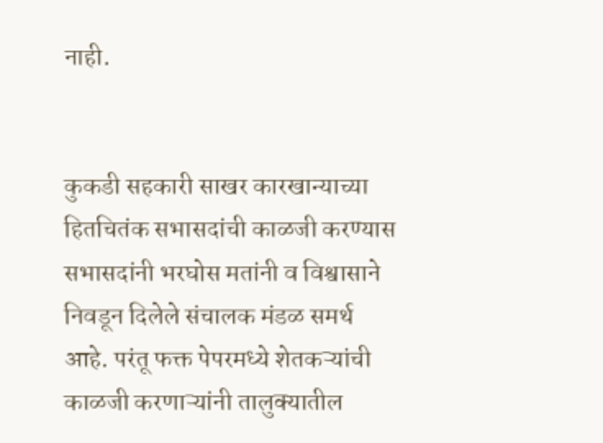नाही.


कुकडी सहकारी साखर कारखान्याच्या हितचितंक सभासदांची काळजी करण्यास सभासदांनी भरघोस मतांनी व विश्वासाने निवडून दिलेले संचालक मंडळ समर्थ आहे. परंतू फक्त पेपरमध्ये शेतकऱ्यांची काळजी करणाऱ्यांनी तालुक्यातील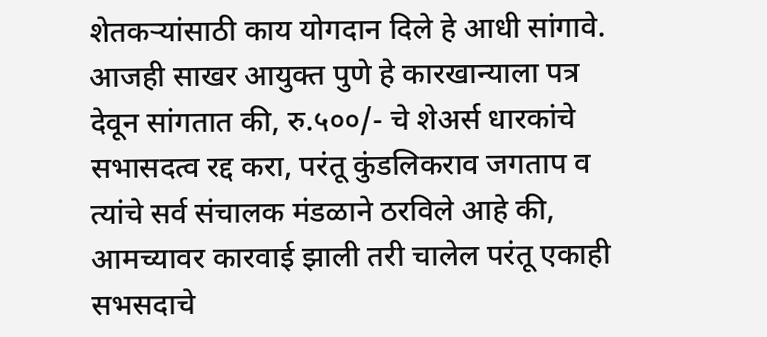शेतकऱ्यांसाठी काय योगदान दिले हे आधी सांगावे. आजही साखर आयुक्त पुणे हे कारखान्याला पत्र देवून सांगतात की, रु.५००/- चे शेअर्स धारकांचे सभासदत्व रद्द करा, परंतू कुंडलिकराव जगताप व त्यांचे सर्व संचालक मंडळाने ठरविले आहे की, आमच्यावर कारवाई झाली तरी चालेल परंतू एकाही सभसदाचे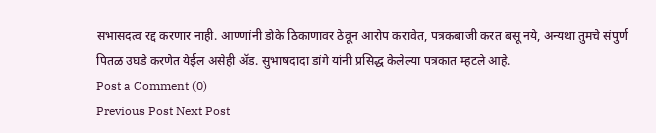सभासदत्व रद्द करणार नाही. आण्णांनी डोके ठिकाणावर ठेवून आरोप करावेत, पत्रकबाजी करत बसू नये, अन्यथा तुमचे संपुर्ण पितळ उघडे करणेत येईल असेही ॲड. सुभाषदादा डांगे यांनी प्रसिद्ध केलेल्या पत्रकात म्हटले आहे.
Post a Comment (0)
Previous Post Next Post